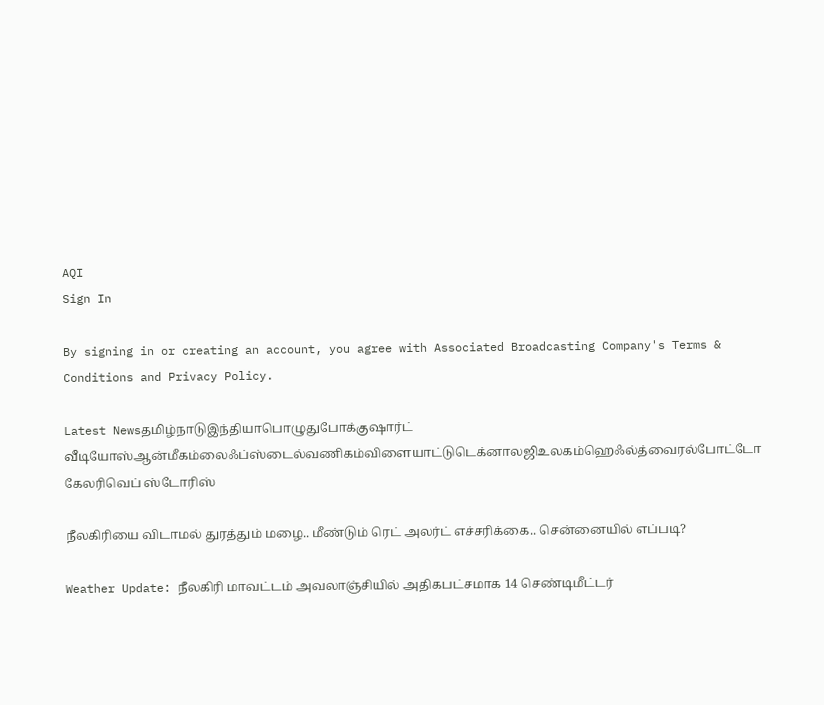AQI
Sign In

By signing in or creating an account, you agree with Associated Broadcasting Company's Terms & Conditions and Privacy Policy.

Latest Newsதமிழ்நாடுஇந்தியாபொழுதுபோக்குஷார்ட் வீடியோஸ்ஆன்மீகம்லைஃப்ஸ்டைல்வணிகம்விளையாட்டுடெக்னாலஜிஉலகம்ஹெஃல்த்வைரல்போட்டோ கேலரிவெப் ஸ்டோரிஸ்

நீலகிரியை விடாமல் துரத்தும் மழை.. மீண்டும் ரெட் அலர்ட் எச்சரிக்கை.. சென்னையில் எப்படி?

Weather Update: நீலகிரி மாவட்டம் அவலாஞ்சியில் அதிகபட்சமாக 14 செண்டிமீட்டர்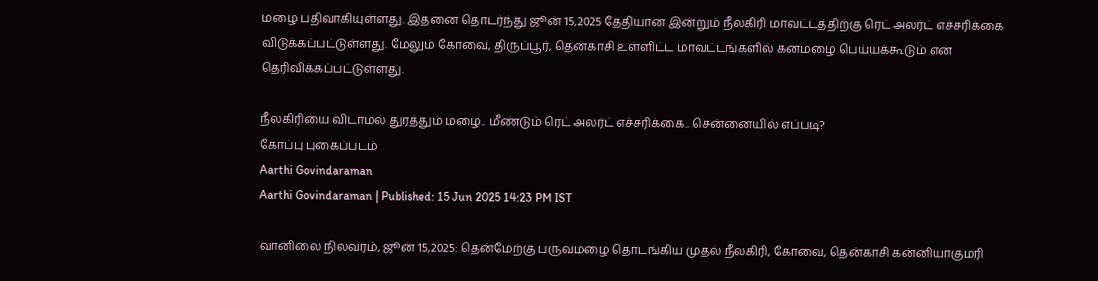மழை பதிவாகியுள்ளது. இதனை தொடர்ந்து ஜூன் 15,2025 தேதியான இன்றும் நீலகிரி மாவட்டத்திற்கு ரெட் அலர்ட் எச்சரிக்கை விடுக்கப்பட்டுள்ளது. மேலும் கோவை, திருப்பூர், தென்காசி உள்ளிட்ட மாவட்டங்களில் கனமழை பெய்யக்கூடும் என தெரிவிக்கப்பட்டுள்ளது.

நீலகிரியை விடாமல் துரத்தும் மழை.. மீண்டும் ரெட் அலர்ட் எச்சரிக்கை.. சென்னையில் எப்படி?
கோப்பு புகைப்படம்
Aarthi Govindaraman
Aarthi Govindaraman | Published: 15 Jun 2025 14:23 PM IST

வானிலை நிலவரம், ஜூன் 15,2025: தென்மேற்கு பருவமழை தொடங்கிய முதல் நீலகிரி, கோவை, தென்காசி கன்னியாகுமரி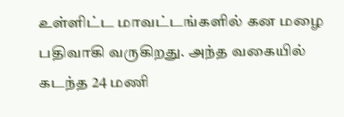உள்ளிட்ட மாவட்டங்களில் கன மழை பதிவாகி வருகிறது. அந்த வகையில் கடந்த 24 மணி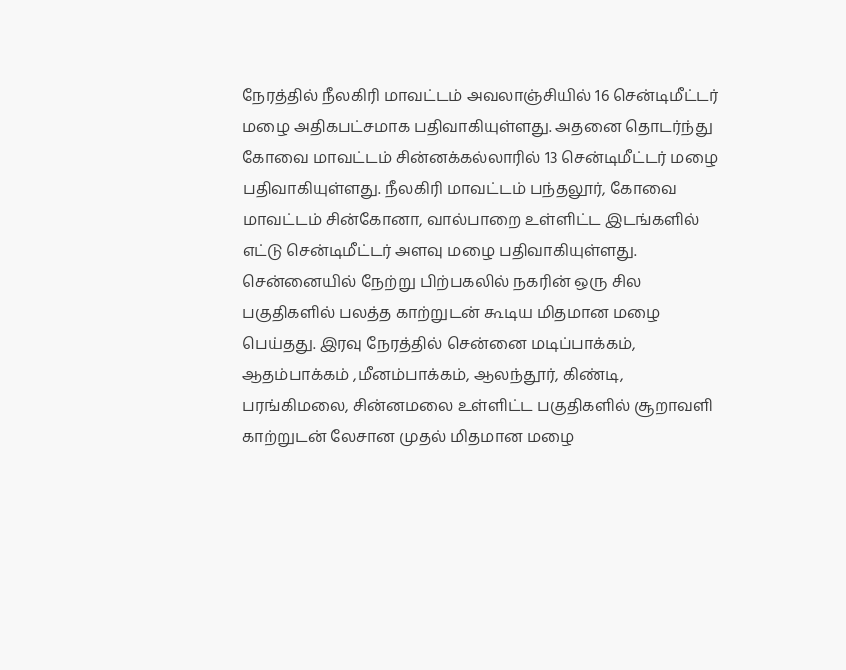நேரத்தில் நீலகிரி மாவட்டம் அவலாஞ்சியில் 16 சென்டிமீட்டர் மழை அதிகபட்சமாக பதிவாகியுள்ளது. அதனை தொடர்ந்து கோவை மாவட்டம் சின்னக்கல்லாரில் 13 சென்டிமீட்டர் மழை பதிவாகியுள்ளது. நீலகிரி மாவட்டம் பந்தலூர், கோவை மாவட்டம் சின்கோனா, வால்பாறை உள்ளிட்ட இடங்களில் எட்டு சென்டிமீட்டர் அளவு மழை பதிவாகியுள்ளது. சென்னையில் நேற்று பிற்பகலில் நகரின் ஒரு சில பகுதிகளில் பலத்த காற்றுடன் கூடிய மிதமான மழை பெய்தது. இரவு நேரத்தில் சென்னை மடிப்பாக்கம், ஆதம்பாக்கம் ,மீனம்பாக்கம், ஆலந்தூர், கிண்டி, பரங்கிமலை, சின்னமலை உள்ளிட்ட பகுதிகளில் சூறாவளி காற்றுடன் லேசான முதல் மிதமான மழை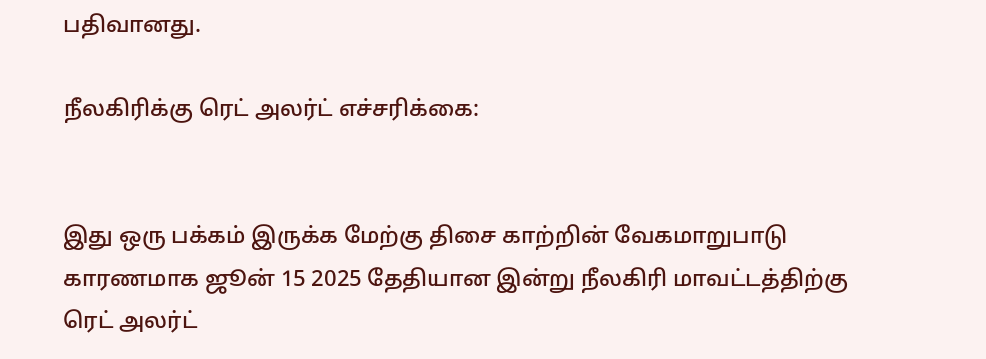பதிவானது.

நீலகிரிக்கு ரெட் அலர்ட் எச்சரிக்கை:


இது ஒரு பக்கம் இருக்க மேற்கு திசை காற்றின் வேகமாறுபாடு காரணமாக ஜூன் 15 2025 தேதியான இன்று நீலகிரி மாவட்டத்திற்கு ரெட் அலர்ட்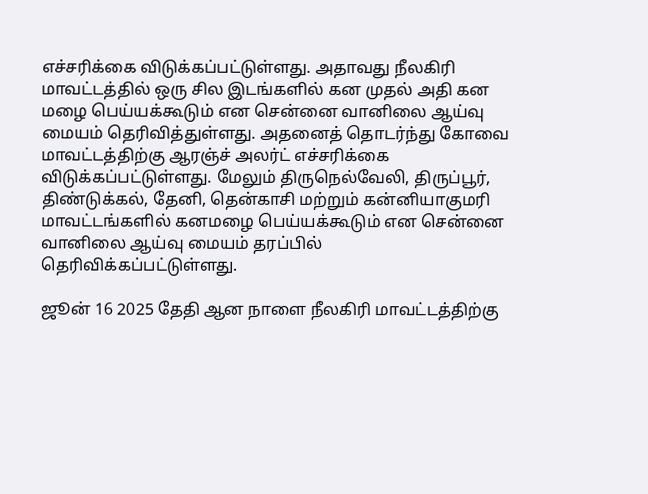எச்சரிக்கை விடுக்கப்பட்டுள்ளது. அதாவது நீலகிரி மாவட்டத்தில் ஒரு சில இடங்களில் கன முதல் அதி கன மழை பெய்யக்கூடும் என சென்னை வானிலை ஆய்வு மையம் தெரிவித்துள்ளது. அதனைத் தொடர்ந்து கோவை மாவட்டத்திற்கு ஆரஞ்ச் அலர்ட் எச்சரிக்கை விடுக்கப்பட்டுள்ளது. மேலும் திருநெல்வேலி, திருப்பூர், திண்டுக்கல், தேனி, தென்காசி மற்றும் கன்னியாகுமரி மாவட்டங்களில் கனமழை பெய்யக்கூடும் என சென்னை வானிலை ஆய்வு மையம் தரப்பில் தெரிவிக்கப்பட்டுள்ளது.

ஜூன் 16 2025 தேதி ஆன நாளை நீலகிரி மாவட்டத்திற்கு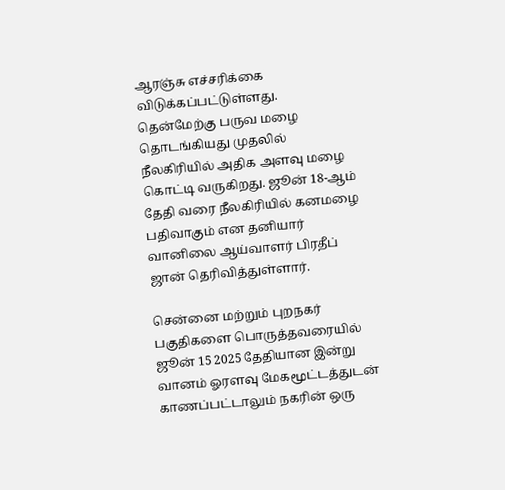ஆரஞ்சு எச்சரிக்கை விடுக்கப்பட்டுள்ளது. தென்மேற்கு பருவ மழை தொடங்கியது முதலில் நீலகிரியில் அதிக அளவு மழை கொட்டி வருகிறது. ஜூன் 18-ஆம் தேதி வரை நீலகிரியில் கனமழை பதிவாகும் என தனியார் வானிலை ஆய்வாளர் பிரதீப் ஜான் தெரிவித்துள்ளார்.

சென்னை மற்றும் புறநகர் பகுதிகளை பொருத்தவரையில் ஜூன் 15 2025 தேதியான இன்று வானம் ஓரளவு மேகமூட்டத்துடன் காணப்பட்டாலும் நகரின் ஒரு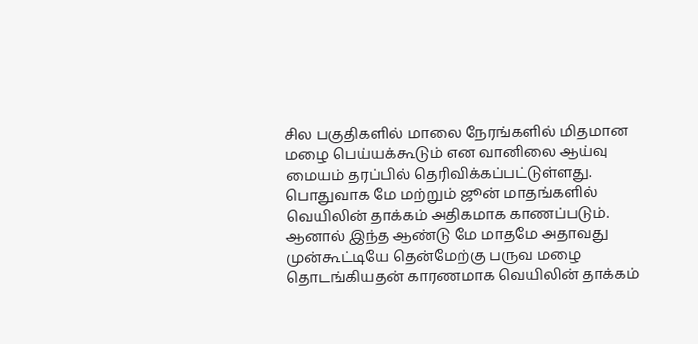சில பகுதிகளில் மாலை நேரங்களில் மிதமான மழை பெய்யக்கூடும் என வானிலை ஆய்வு மையம் தரப்பில் தெரிவிக்கப்பட்டுள்ளது. பொதுவாக மே மற்றும் ஜூன் மாதங்களில் வெயிலின் தாக்கம் அதிகமாக காணப்படும். ஆனால் இந்த ஆண்டு மே மாதமே அதாவது முன்கூட்டியே தென்மேற்கு பருவ மழை தொடங்கியதன் காரணமாக வெயிலின் தாக்கம்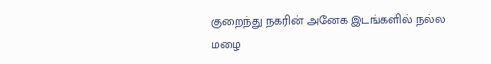குறைந்து நகரின் அனேக இடங்களில் நல்ல மழை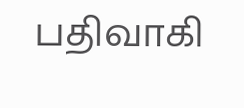பதிவாகி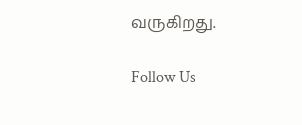வருகிறது.

Follow Us